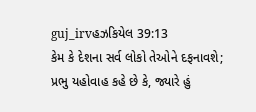guj_irvહઝકિયેલ 39:13
કેમ કે દેશના સર્વ લોકો તેઓને દફનાવશે; પ્રભુ યહોવાહ કહે છે કે, જ્યારે હું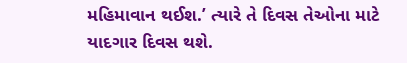મહિમાવાન થઈશ.’ ત્યારે તે દિવસ તેઓના માટે યાદગાર દિવસ થશે.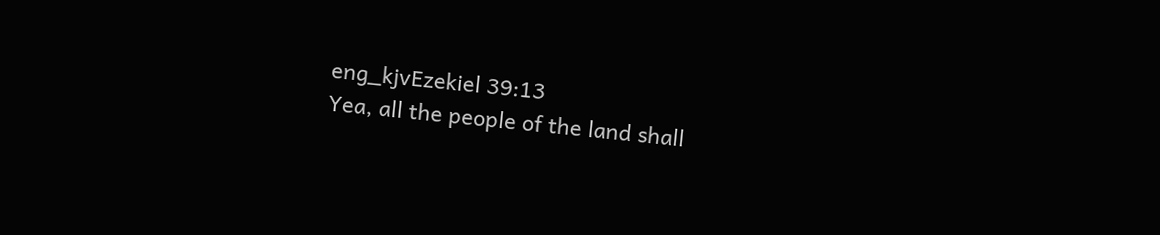eng_kjvEzekiel 39:13
Yea, all the people of the land shall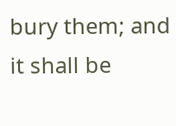bury them; and it shall be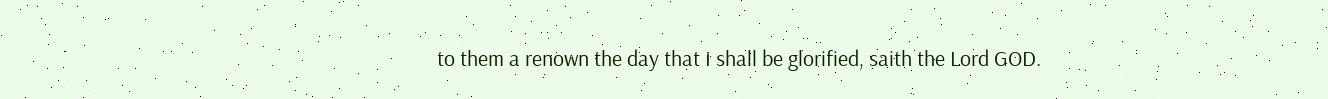to them a renown the day that I shall be glorified, saith the Lord GOD.